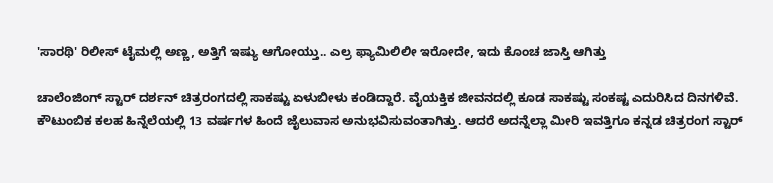'ಸಾರಥಿ' ರಿಲೀಸ್ ಟೈಮಲ್ಲಿ ಅಣ್ಣ, ಅತ್ತಿಗೆ ಇಷ್ಯು ಆಗೋಯ್ತು.. ಎಲ್ರ ಫ್ಯಾಮಿಲಿಲೀ ಇರೋದೇ, ಇದು ಕೊಂಚ ಜಾಸ್ತಿ ಆಗಿತ್ತು

ಚಾಲೆಂಜಿಂಗ್ ಸ್ಟಾರ್ ದರ್ಶನ್ ಚಿತ್ರರಂಗದಲ್ಲಿ ಸಾಕಷ್ಟು ಏಳುಬೀಳು ಕಂಡಿದ್ದಾರೆ. ವೈಯಕ್ತಿಕ ಜೀವನದಲ್ಲಿ ಕೂಡ ಸಾಕಷ್ಟು ಸಂಕಷ್ಟ ಎದುರಿಸಿದ ದಿನಗಳಿವೆ. ಕೌಟುಂಬಿಕ ಕಲಹ ಹಿನ್ನೆಲೆಯಲ್ಲಿ 13 ವರ್ಷಗಳ ಹಿಂದೆ ಜೈಲುವಾಸ ಅನುಭವಿಸುವಂತಾಗಿತ್ತು. ಆದರೆ ಅದನ್ನೆಲ್ಲಾ ಮೀರಿ ಇವತ್ತಿಗೂ ಕನ್ನಡ ಚಿತ್ರರಂಗ ಸ್ಟಾರ್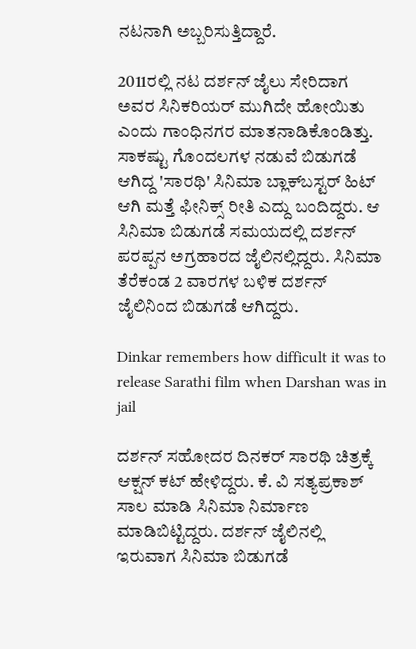ನಟನಾಗಿ ಅಬ್ಬರಿಸುತ್ತಿದ್ದಾರೆ.

2011ರಲ್ಲಿ ನಟ ದರ್ಶನ್ ಜೈಲು ಸೇರಿದಾಗ ಅವರ ಸಿನಿಕರಿಯರ್ ಮುಗಿದೇ ಹೋಯಿತು ಎಂದು ಗಾಂಧಿನಗರ ಮಾತನಾಡಿಕೊಂಡಿತ್ತು. ಸಾಕಷ್ಟು ಗೊಂದಲಗಳ ನಡುವೆ ಬಿಡುಗಡೆ ಆಗಿದ್ದ 'ಸಾರಥಿ' ಸಿನಿಮಾ ಬ್ಲಾಕ್‌ಬಸ್ಟರ್ ಹಿಟ್ ಆಗಿ ಮತ್ತೆ ಫೀನಿಕ್ಸ್ ರೀತಿ ಎದ್ದು ಬಂದಿದ್ದರು. ಆ ಸಿನಿಮಾ ಬಿಡುಗಡೆ ಸಮಯದಲ್ಲಿ ದರ್ಶನ್ ಪರಪ್ಪನ ಅಗ್ರಹಾರದ ಜೈಲಿನಲ್ಲಿದ್ದರು. ಸಿನಿಮಾ ತೆರೆಕಂಡ 2 ವಾರಗಳ ಬಳಿಕ ದರ್ಶನ್ ಜೈಲಿನಿಂದ ಬಿಡುಗಡೆ ಆಗಿದ್ದರು.

Dinkar remembers how difficult it was to release Sarathi film when Darshan was in jail

ದರ್ಶನ್ ಸಹೋದರ ದಿನಕರ್ ಸಾರಥಿ ಚಿತ್ರಕ್ಕೆ ಆಕ್ಷನ್ ಕಟ್ ಹೇಳಿದ್ದರು. ಕೆ. ವಿ ಸತ್ಯಪ್ರಕಾಶ್ ಸಾಲ ಮಾಡಿ ಸಿನಿಮಾ ನಿರ್ಮಾಣ ಮಾಡಿಬಿಟ್ಟಿದ್ದರು. ದರ್ಶನ್ ಜೈಲಿನಲ್ಲಿ ಇರುವಾಗ ಸಿನಿಮಾ ಬಿಡುಗಡೆ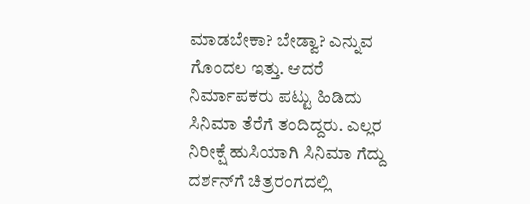ಮಾಡಬೇಕಾ? ಬೇಡ್ವಾ? ಎನ್ನುವ ಗೊಂದಲ ಇತ್ತು. ಆದರೆ ನಿರ್ಮಾಪಕರು ಪಟ್ಟು ಹಿಡಿದು ಸಿನಿಮಾ ತೆರೆಗೆ ತಂದಿದ್ದರು. ಎಲ್ಲರ ನಿರೀಕ್ಷೆ ಹುಸಿಯಾಗಿ ಸಿನಿಮಾ ಗೆದ್ದು ದರ್ಶನ್‌ಗೆ ಚಿತ್ರರಂಗದಲ್ಲಿ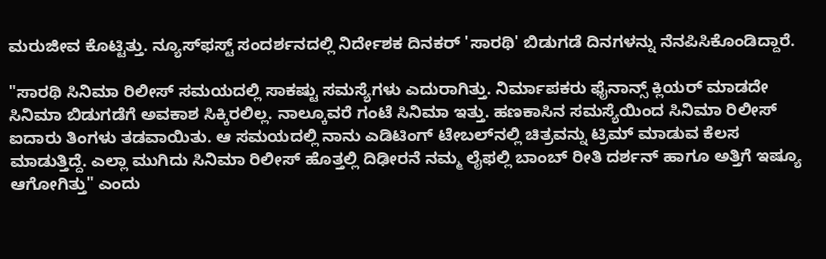ಮರುಜೀವ ಕೊಟ್ಟಿತ್ತು. ನ್ಯೂಸ್‌ಫಸ್ಟ್ ಸಂದರ್ಶನದಲ್ಲಿ ನಿರ್ದೇಶಕ ದಿನಕರ್ 'ಸಾರಥಿ' ಬಿಡುಗಡೆ ದಿನಗಳನ್ನು ನೆನಪಿಸಿಕೊಂಡಿದ್ದಾರೆ.

"ಸಾರಥಿ ಸಿನಿಮಾ ರಿಲೀಸ್ ಸಮಯದಲ್ಲಿ ಸಾಕಷ್ಟು ಸಮಸ್ಯೆಗಳು ಎದುರಾಗಿತ್ತು. ನಿರ್ಮಾಪಕರು ಫೈನಾನ್ಸ್ ಕ್ಲಿಯರ್ ಮಾಡದೇ ಸಿನಿಮಾ ಬಿಡುಗಡೆಗೆ ಅವಕಾಶ ಸಿಕ್ಕಿರಲಿಲ್ಲ. ನಾಲ್ಕೂವರೆ ಗಂಟೆ ಸಿನಿಮಾ ಇತ್ತು. ಹಣಕಾಸಿನ ಸಮಸ್ಯೆಯಿಂದ ಸಿನಿಮಾ ರಿಲೀಸ್ ಐದಾರು ತಿಂಗಳು ತಡವಾಯಿತು. ಆ ಸಮಯದಲ್ಲಿ ನಾನು ಎಡಿಟಿಂಗ್ ಟೇಬಲ್‌ನಲ್ಲಿ ಚಿತ್ರವನ್ನು ಟ್ರಿಮ್ ಮಾಡುವ ಕೆಲಸ ಮಾಡುತ್ತಿದ್ದೆ. ಎಲ್ಲಾ ಮುಗಿದು ಸಿನಿಮಾ ರಿಲೀಸ್ ಹೊತ್ತಲ್ಲಿ ದಿಢೀರನೆ ನಮ್ಮ ಲೈಫಲ್ಲಿ ಬಾಂಬ್ ರೀತಿ ದರ್ಶನ್ ಹಾಗೂ ಅತ್ತಿಗೆ ಇಷ್ಯೂ ಆಗೋಗಿತ್ತು" ಎಂದು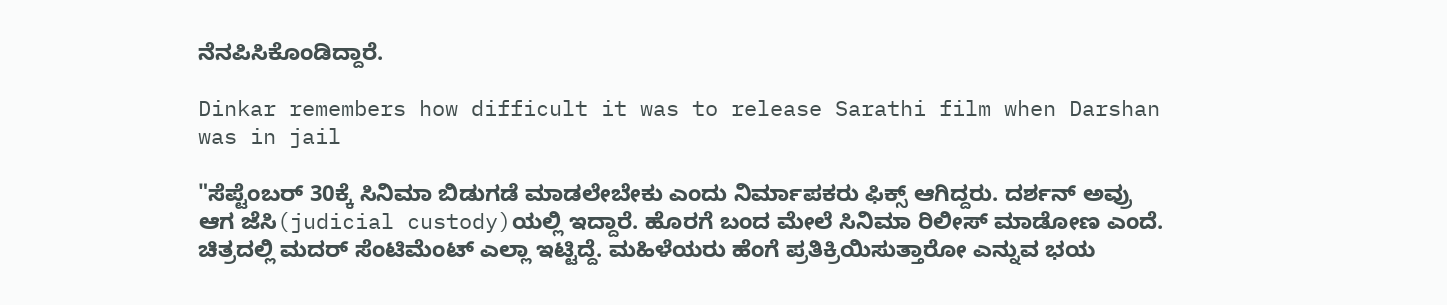ನೆನಪಿಸಿಕೊಂಡಿದ್ದಾರೆ.

Dinkar remembers how difficult it was to release Sarathi film when Darshan was in jail

"ಸೆಪ್ಟೆಂಬರ್ 30ಕ್ಕೆ ಸಿನಿಮಾ ಬಿಡುಗಡೆ ಮಾಡಲೇಬೇಕು ಎಂದು ನಿರ್ಮಾಪಕರು ಫಿಕ್ಸ್ ಆಗಿದ್ದರು. ದರ್ಶನ್ ಅವ್ರು ಆಗ ಜೆಸಿ(judicial custody)ಯಲ್ಲಿ ಇದ್ದಾರೆ. ಹೊರಗೆ ಬಂದ ಮೇಲೆ ಸಿನಿಮಾ ರಿಲೀಸ್ ಮಾಡೋಣ ಎಂದೆ. ಚಿತ್ರದಲ್ಲಿ ಮದರ್ ಸೆಂಟಿಮೆಂಟ್ ಎಲ್ಲಾ ಇಟ್ಟಿದ್ದೆ. ಮಹಿಳೆಯರು ಹೆಂಗೆ ಪ್ರತಿಕ್ರಿಯಿಸುತ್ತಾರೋ ಎನ್ನುವ ಭಯ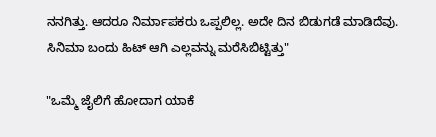ನನಗಿತ್ತು. ಆದರೂ ನಿರ್ಮಾಪಕರು ಒಪ್ಪಲಿಲ್ಲ. ಅದೇ ದಿನ ಬಿಡುಗಡೆ ಮಾಡಿದೆವು. ಸಿನಿಮಾ ಬಂದು ಹಿಟ್ ಆಗಿ ಎಲ್ಲವನ್ನು ಮರೆಸಿಬಿಟ್ಟಿತ್ತು"

"ಒಮ್ಮೆ ಜೈಲಿಗೆ ಹೋದಾಗ ಯಾಕೆ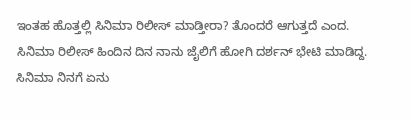ಇಂತಹ ಹೊತ್ತಲ್ಲಿ ಸಿನಿಮಾ ರಿಲೀಸ್ ಮಾಡ್ತೀರಾ? ತೊಂದರೆ ಆಗುತ್ತದೆ ಎಂದ. ಸಿನಿಮಾ ರಿಲೀಸ್ ಹಿಂದಿನ ದಿನ ನಾನು ಜೈಲಿಗೆ ಹೋಗಿ ದರ್ಶನ್ ಭೇಟಿ ಮಾಡಿದ್ದ. ಸಿನಿಮಾ ನಿನಗೆ ಏನು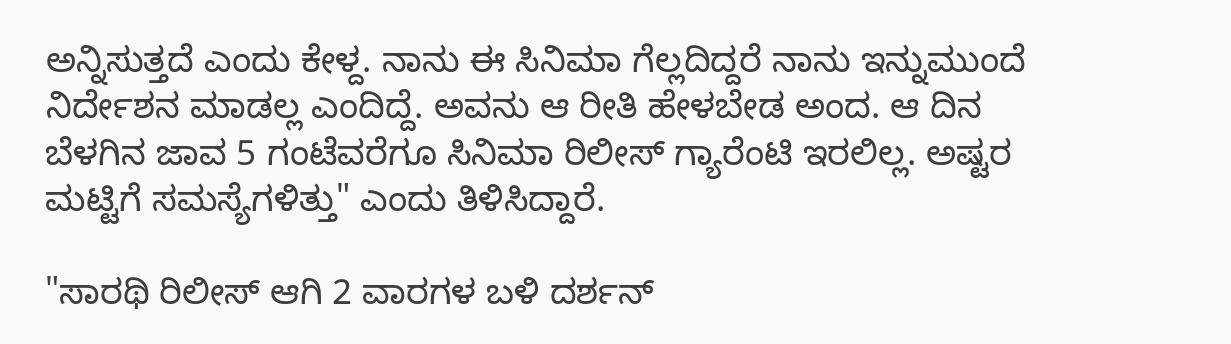ಅನ್ನಿಸುತ್ತದೆ ಎಂದು ಕೇಳ್ದ. ನಾನು ಈ ಸಿನಿಮಾ ಗೆಲ್ಲದಿದ್ದರೆ ನಾನು ಇನ್ನುಮುಂದೆ ನಿರ್ದೇಶನ ಮಾಡಲ್ಲ ಎಂದಿದ್ದೆ. ಅವನು ಆ ರೀತಿ ಹೇಳಬೇಡ ಅಂದ. ಆ ದಿನ ಬೆಳಗಿನ ಜಾವ 5 ಗಂಟೆವರೆಗೂ ಸಿನಿಮಾ ರಿಲೀಸ್ ಗ್ಯಾರೆಂಟಿ ಇರಲಿಲ್ಲ. ಅಷ್ಟರ ಮಟ್ಟಿಗೆ ಸಮಸ್ಯೆಗಳಿತ್ತು" ಎಂದು ತಿಳಿಸಿದ್ದಾರೆ.

"ಸಾರಥಿ ರಿಲೀಸ್ ಆಗಿ 2 ವಾರಗಳ ಬಳಿ ದರ್ಶನ್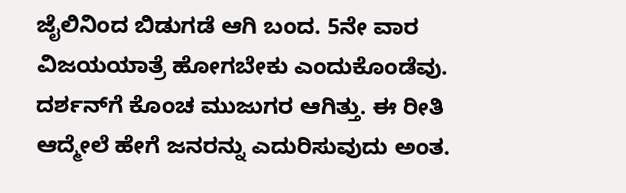ಜೈಲಿನಿಂದ ಬಿಡುಗಡೆ ಆಗಿ ಬಂದ. 5ನೇ ವಾರ ವಿಜಯಯಾತ್ರೆ ಹೋಗಬೇಕು ಎಂದುಕೊಂಡೆವು. ದರ್ಶನ್‌ಗೆ ಕೊಂಚ ಮುಜುಗರ ಆಗಿತ್ತು. ಈ ರೀತಿ ಆದ್ಮೇಲೆ ಹೇಗೆ ಜನರನ್ನು ಎದುರಿಸುವುದು ಅಂತ.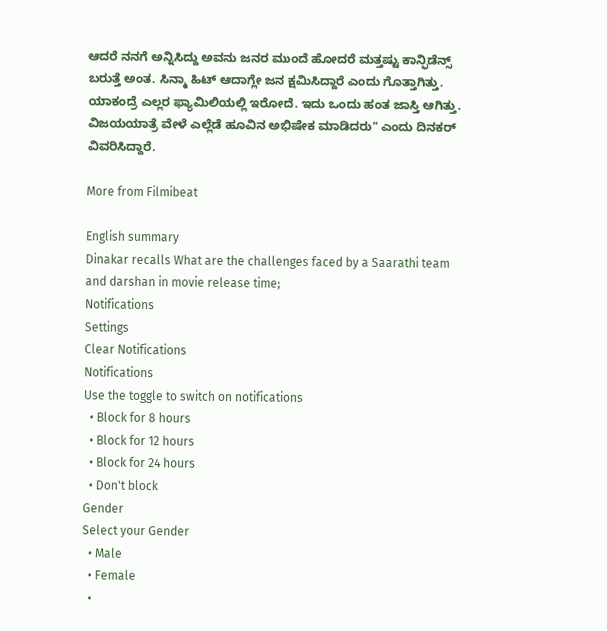ಆದರೆ ನನಗೆ ಅನ್ನಿಸಿದ್ದು ಅವನು ಜನರ ಮುಂದೆ ಹೋದರೆ ಮತ್ತಷ್ಟು ಕಾನ್ಫಿಡೆನ್ಸ್ ಬರುತ್ತೆ ಅಂತ. ಸಿನ್ಮಾ ಹಿಟ್ ಆದಾಗ್ಲೇ ಜನ ಕ್ಷಮಿಸಿದ್ದಾರೆ ಎಂದು ಗೊತ್ತಾಗಿತ್ತು. ಯಾಕಂದ್ರೆ ಎಲ್ಲರ ಫ್ಯಾಮಿಲಿಯಲ್ಲಿ ಇರೋದೆ. ಇದು ಒಂದು ಹಂತ ಜಾಸ್ತಿ ಆಗಿತ್ತು. ವಿಜಯಯಾತ್ರೆ ವೇಳೆ ಎಲ್ಲೆಡೆ ಹೂವಿನ ಅಭಿಷೇಕ ಮಾಡಿದರು" ಎಂದು ದಿನಕರ್ ವಿವರಿಸಿದ್ದಾರೆ.

More from Filmibeat

English summary
Dinakar recalls What are the challenges faced by a Saarathi team and darshan in movie release time;
Notifications
Settings
Clear Notifications
Notifications
Use the toggle to switch on notifications
  • Block for 8 hours
  • Block for 12 hours
  • Block for 24 hours
  • Don't block
Gender
Select your Gender
  • Male
  • Female
  •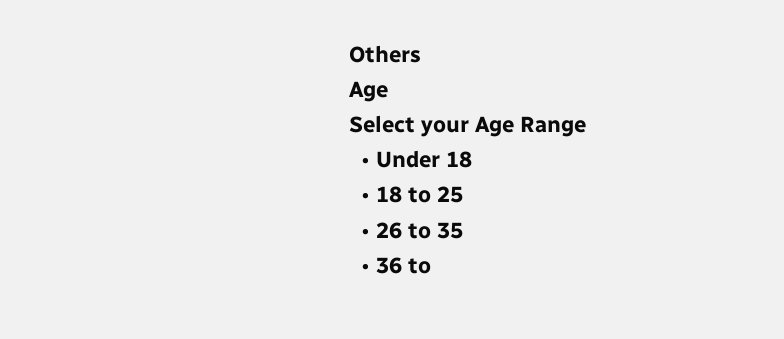Others
Age
Select your Age Range
  • Under 18
  • 18 to 25
  • 26 to 35
  • 36 to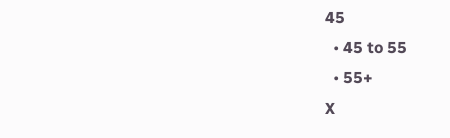45
  • 45 to 55
  • 55+
X